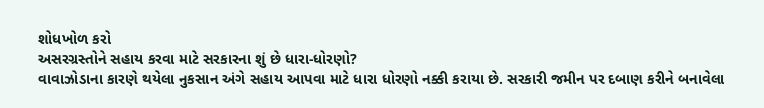શોધખોળ કરો
અસરગ્રસ્તોને સહાય કરવા માટે સરકારના શું છે ધારા-ધોરણો?
વાવાઝોડાના કારણે થયેલા નુકસાન અંગે સહાય આપવા માટે ધારા ધોરણો નક્કી કરાયા છે. સરકારી જમીન પર દબાણ કરીને બનાવેલા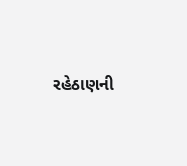રહેઠાણની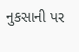નુકસાની પર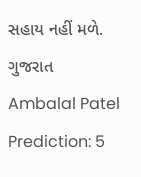સહાય નહીં મળે.
ગુજરાત
Ambalal Patel Prediction: 5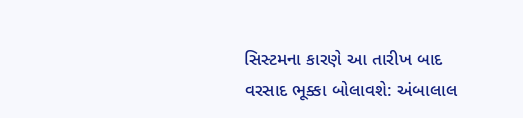સિસ્ટમના કારણે આ તારીખ બાદ વરસાદ ભૂક્કા બોલાવશે: અંબાલાલ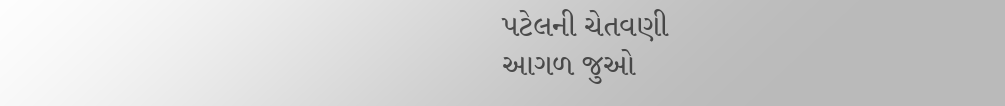પટેલની ચેતવણી
આગળ જુઓ